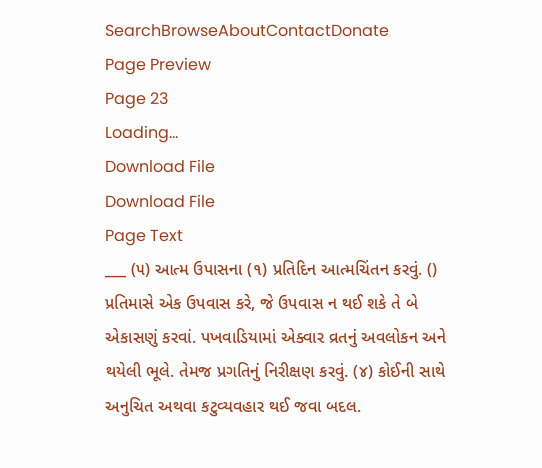SearchBrowseAboutContactDonate
Page Preview
Page 23
Loading...
Download File
Download File
Page Text
___ (૫) આત્મ ઉપાસના (૧) પ્રતિદિન આત્મચિંતન કરવું. () પ્રતિમાસે એક ઉપવાસ કરે, જે ઉપવાસ ન થઈ શકે તે બે એકાસણું કરવાં. પખવાડિયામાં એક્વાર વ્રતનું અવલોકન અને થયેલી ભૂલે. તેમજ પ્રગતિનું નિરીક્ષણ કરવું. (૪) કોઈની સાથે અનુચિત અથવા કટુવ્યવહાર થઈ જવા બદલ.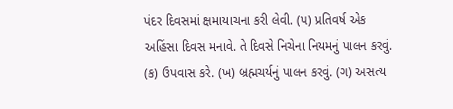પંદર દિવસમાં ક્ષમાયાચના કરી લેવી. (૫) પ્રતિવર્ષ એક અહિંસા દિવસ મનાવે. તે દિવસે નિચેના નિયમનું પાલન કરવું. (ક) ઉપવાસ કરે. (ખ) બ્રહ્મચર્યનું પાલન કરવું. (ગ) અસત્ય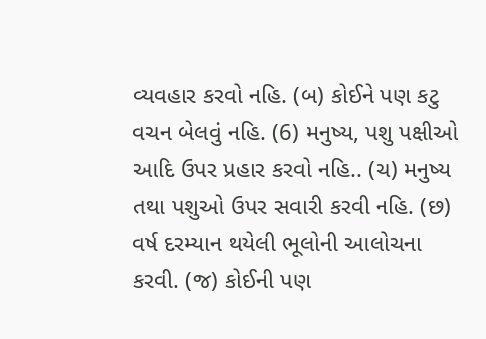વ્યવહાર કરવો નહિ. (બ) કોઈને પણ કટુ વચન બેલવું નહિ. (6) મનુષ્ય, પશુ પક્ષીઓ આદિ ઉપર પ્રહાર કરવો નહિ.. (ચ) મનુષ્ય તથા પશુઓ ઉપર સવારી કરવી નહિ. (છ) વર્ષ દરમ્યાન થયેલી ભૂલોની આલોચના કરવી. (જ) કોઈની પણ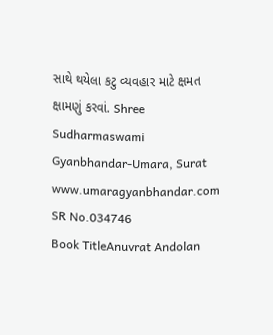સાથે થયેલા કટુ વ્યવહાર માટે ક્ષમત ક્ષામણું કરવાં. Shree Sudharmaswami Gyanbhandar-Umara, Surat www.umaragyanbhandar.com
SR No.034746
Book TitleAnuvrat Andolan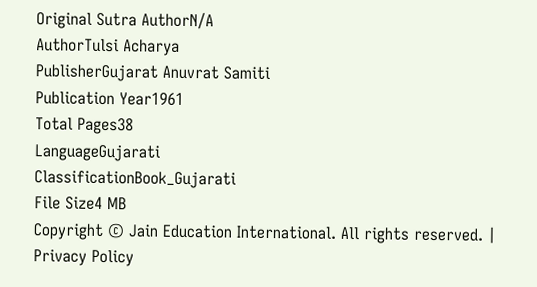Original Sutra AuthorN/A
AuthorTulsi Acharya
PublisherGujarat Anuvrat Samiti
Publication Year1961
Total Pages38
LanguageGujarati
ClassificationBook_Gujarati
File Size4 MB
Copyright © Jain Education International. All rights reserved. | Privacy Policy